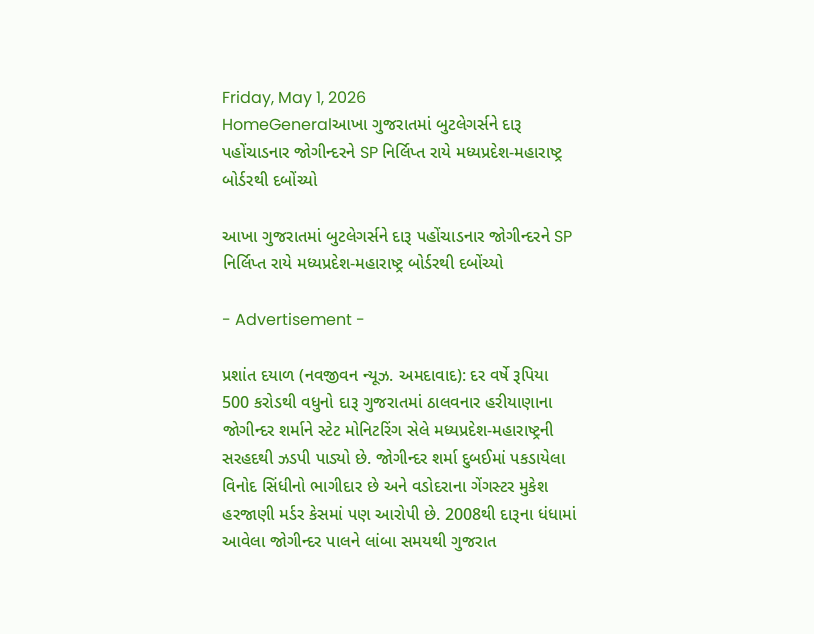Friday, May 1, 2026
HomeGeneralઆખા ગુજરાતમાં બુટલેગર્સને દારૂ પહોંચાડનાર જોગીન્દરને SP નિર્લિપ્ત રાયે મધ્યપ્રદેશ-મહારાષ્ટ્ર બોર્ડરથી દબોંચ્યો

આખા ગુજરાતમાં બુટલેગર્સને દારૂ પહોંચાડનાર જોગીન્દરને SP નિર્લિપ્ત રાયે મધ્યપ્રદેશ-મહારાષ્ટ્ર બોર્ડરથી દબોંચ્યો

- Advertisement -

પ્રશાંત દયાળ (નવજીવન ન્યૂઝ. અમદાવાદ): દર વર્ષે રૂપિયા 500 કરોડથી વધુનો દારૂ ગુજરાતમાં ઠાલવનાર હરીયાણાના જોગીન્દર શર્માને સ્ટેટ મોનિટરિંગ સેલે મધ્યપ્રદેશ-મહારાષ્ટ્રની સરહદથી ઝડપી પાડ્યો છે. જોગીન્દર શર્મા દુબઈમાં પકડાયેલા વિનોદ સિંધીનો ભાગીદાર છે અને વડોદરાના ગેંગસ્ટર મુકેશ હરજાણી મર્ડર કેસમાં પણ આરોપી છે. 2008થી દારૂના ધંધામાં આવેલા જોગીન્દર પાલને લાંબા સમયથી ગુજરાત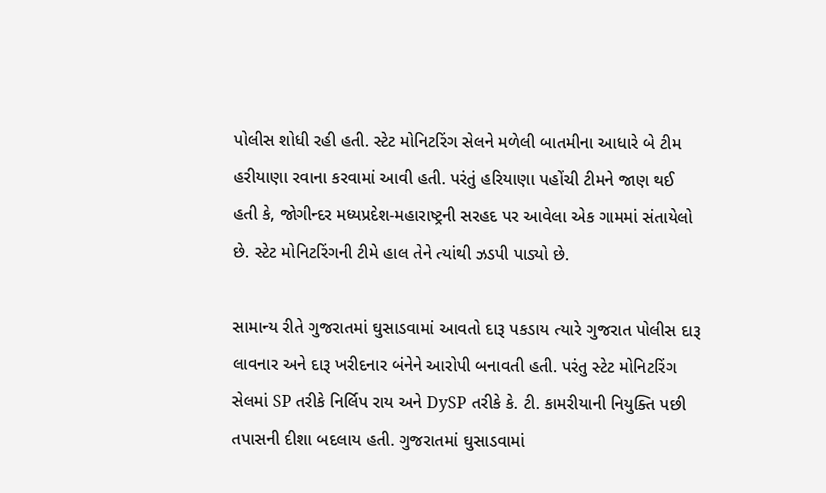પોલીસ શોધી રહી હતી. સ્ટેટ મોનિટરિંગ સેલને મળેલી બાતમીના આધારે બે ટીમ હરીયાણા રવાના કરવામાં આવી હતી. પરંતું હરિયાણા પહોંચી ટીમને જાણ થઈ હતી કે, જોગીન્દર મધ્યપ્રદેશ-મહારાષ્ટ્રની સરહદ પર આવેલા એક ગામમાં સંતાયેલો છે. સ્ટેટ મોનિટરિંગની ટીમે હાલ તેને ત્યાંથી ઝડપી પાડ્યો છે.

સામાન્ય રીતે ગુજરાતમાં ઘુસાડવામાં આવતો દારૂ પકડાય ત્યારે ગુજરાત પોલીસ દારૂ લાવનાર અને દારૂ ખરીદનાર બંનેને આરોપી બનાવતી હતી. પરંતુ સ્ટેટ મોનિટરિંગ સેલમાં SP તરીકે નિર્લિપ રાય અને DySP તરીકે કે. ટી. કામરીયાની નિયુક્તિ પછી તપાસની દીશા બદલાય હતી. ગુજરાતમાં ઘુસાડવામાં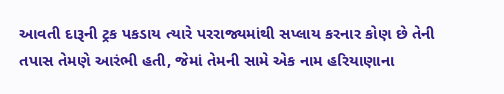આવતી દારૂની ટ્રક પકડાય ત્યારે પરરાજ્યમાંથી સપ્લાય કરનાર કોણ છે તેની તપાસ તેમણે આરંભી હતી, જેમાં તેમની સામે એક નામ હરિયાણાના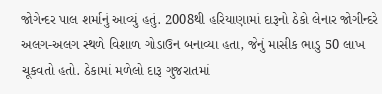જોગેન્દર પાલ શર્માનું આવ્યું હતું. 2008થી હરિયાણામાં દારૂનો ઠેકો લેનાર જોગીન્દરે અલગ-અલગ સ્થળે વિશાળ ગોડાઉન બનાવ્યા હતા, જેનું માસીક ભાડુ 50 લાખ ચૂકવતો હતો. ઠેકામાં મળેલો દારૂ ગુજરાતમાં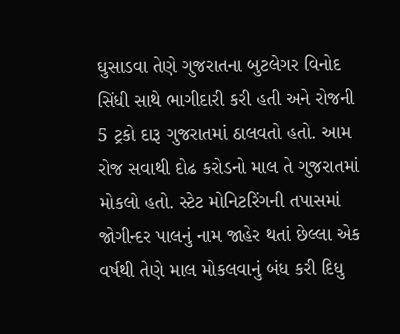ઘુસાડવા તેણે ગુજરાતના બુટલેગર વિનોદ સિંધી સાથે ભાગીદારી કરી હતી અને રોજની 5 ટ્રકો દારૂ ગુજરાતમાં ઠાલવતો હતો. આમ રોજ સવાથી દોઢ કરોડનો માલ તે ગુજરાતમાં મોકલો હતો. સ્ટેટ મોનિટરિંગની તપાસમાં જોગીન્દર પાલનું નામ જાહેર થતાં છેલ્લા એક વર્ષથી તેણે માલ મોકલવાનું બંધ કરી દિધુ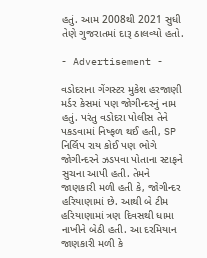હતું. આમ 2008થી 2021 સુધી તેણે ગુજરાતમાં દારૂ ઠાલવ્યો હતો.

- Advertisement -

વડોદરાના ગેંગસ્ટર મુકેશ હરજાણી મર્ડર કેસમાં પણ જોગીન્દરનું નામ હતું. પરંતુ વડોદરા પોલીસ તેને પકડવામાં નિષ્ફળ થઈ હતી, SP નિર્લિપ રાય કોઈ પણ ભોગે જોગીન્દરને ઝડપવા પોતાના સ્ટાફને સુચના આપી હતી. તેમને જાણકારી મળી હતી કે, જોગીન્દર હરિયાણામાં છે. આથી બે ટીમ હરિયાણામાં ત્રણ દિવસથી ધામા નાખીને બેઠી હતી. આ દરમિયાન જાણકારી મળી કે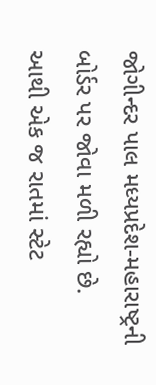જોગીન્દર પાલ મધ્યપ્રદેશ-મહારાષ્ટ્રની બોર્ડર પર જોવા મળી રહ્યો છે. આથી એક જ રાતમાં સ્ટેટ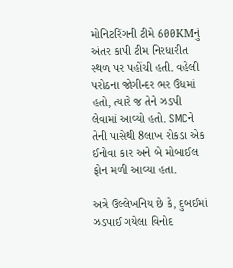મોનિટરિંગની ટીમે 600KMનું અંતર કાપી ટીમ નિરધારીત સ્થળ પર પહોંચી હતી. વહેલી પરોઠના જોગીન્દર ભર ઉંધમાં હતો, ત્યારે જ તેને ઝડપી લેવામાં આવ્યો હતો. SMCને તેની પાસેથી 8લાખ રોકડા એક ઈનોવા કાર અને બે મોબાઈલ ફોન મળી આવ્યા હતા.

અત્રે ઉલ્લેખનિય છે કે, દુબઈમાં ઝડપાઈ ગયેલા વિનોદ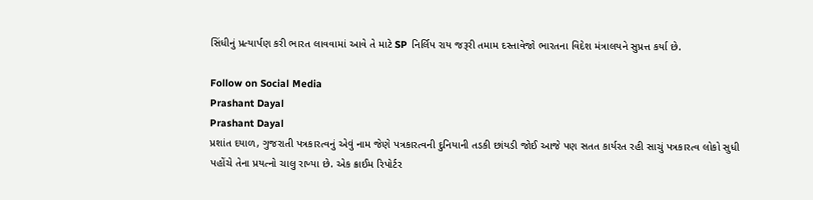સિંધીનું પ્રત્યાર્પણ કરી ભારત લાવવામાં આવે તે માટે SP નિર્લિપ રાય જરૂરી તમામ દસ્તાવેજો ભારતના વિદેશ મંત્રાલયને સુપ્રત્ત કર્યા છે.

Follow on Social Media
Prashant Dayal
Prashant Dayal
પ્રશાંત દયાળ, ગુજરાતી પત્રકારત્વનું એવું નામ જેણે પત્રકારત્વની દુનિયાની તડકી છાંયડી જોઈ આજે પણ સતત કાર્યરત રહી સાચું પત્રકારત્વ લોકો સુધી પહોંચે તેના પ્રયત્નો ચાલુ રાખ્યા છે. એક ક્રાઈમ રિપોર્ટર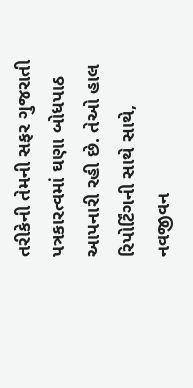તરીકેની તેમની સફર ગુજરાતી પત્રકારત્વમાં ઘણા બોધપાઠ આપનારી રહી છે. તેઓ હાલ રિપોર્ટિંગની સાથે સાથે, નવજીવન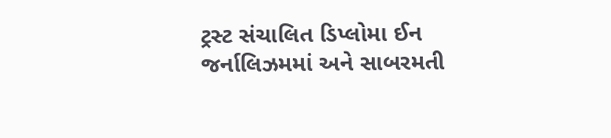ટ્રસ્ટ સંચાલિત ડિપ્લોમા ઈન જર્નાલિઝમમાં અને સાબરમતી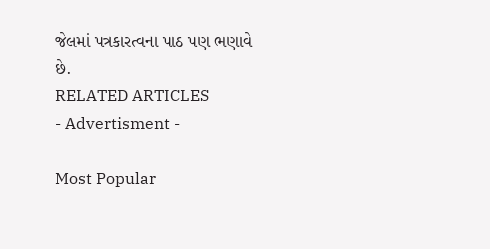જેલમાં પત્રકારત્વના પાઠ પણ ભણાવે છે.
RELATED ARTICLES
- Advertisment -

Most Popular